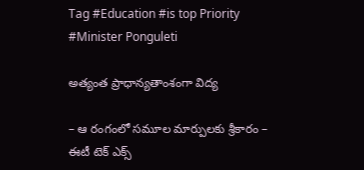Tag #Education #is top Priority #Minister Ponguleti

అత్యంత ప్రాధాన్యతాంశంగా విద్య

– ఆ రంగంలో సమూల మార్పులకు శ్రీకారం – ఈటీ టెక్‌ ఎక్స్‌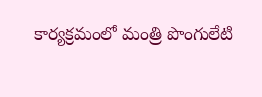కార్య‌క్ర‌మంలో మంత్రి పొంగులేటి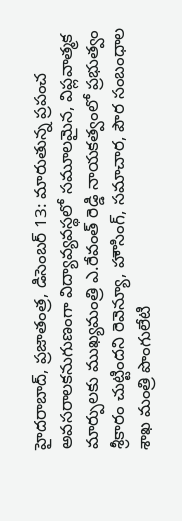హైదరాబాద్‌, ప్రజాతంత్ర, డిసెంబర్‌ 13: మారుతున్న ప్రపంచ అవసరాలకనుగుణంగా విద్యావ్యవస్థలో సమూలమైన, విప్లవాత్మక మార్పులకు ముఖ్యమంత్రి ఎ.రేవంత్‌ రెడ్డి నాయకత్వంలో ప్రభుత్వం శ్రీకారం చుట్టిందని రెవెన్యూ, హౌసింగ్‌, సమాచార, పౌర సంబంధాల శాఖ మంత్రి పొంగులేటి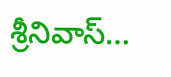శ్రీనివాస్‌…